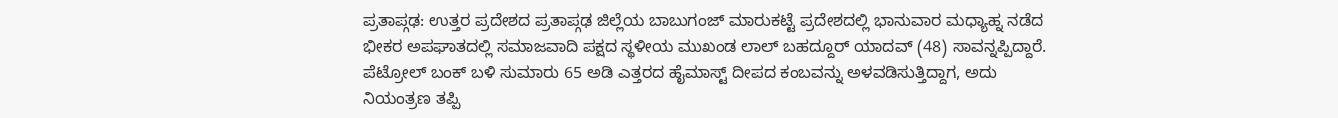ಪ್ರತಾಪ್ಗಢ: ಉತ್ತರ ಪ್ರದೇಶದ ಪ್ರತಾಪ್ಗಢ ಜಿಲ್ಲೆಯ ಬಾಬುಗಂಜ್ ಮಾರುಕಟ್ಟೆ ಪ್ರದೇಶದಲ್ಲಿ ಭಾನುವಾರ ಮಧ್ಯಾಹ್ನ ನಡೆದ ಭೀಕರ ಅಪಘಾತದಲ್ಲಿ ಸಮಾಜವಾದಿ ಪಕ್ಷದ ಸ್ಥಳೀಯ ಮುಖಂಡ ಲಾಲ್ ಬಹದ್ದೂರ್ ಯಾದವ್ (48) ಸಾವನ್ನಪ್ಪಿದ್ದಾರೆ. ಪೆಟ್ರೋಲ್ ಬಂಕ್ ಬಳಿ ಸುಮಾರು 65 ಅಡಿ ಎತ್ತರದ ಹೈಮಾಸ್ಟ್ ದೀಪದ ಕಂಬವನ್ನು ಅಳವಡಿಸುತ್ತಿದ್ದಾಗ, ಅದು ನಿಯಂತ್ರಣ ತಪ್ಪಿ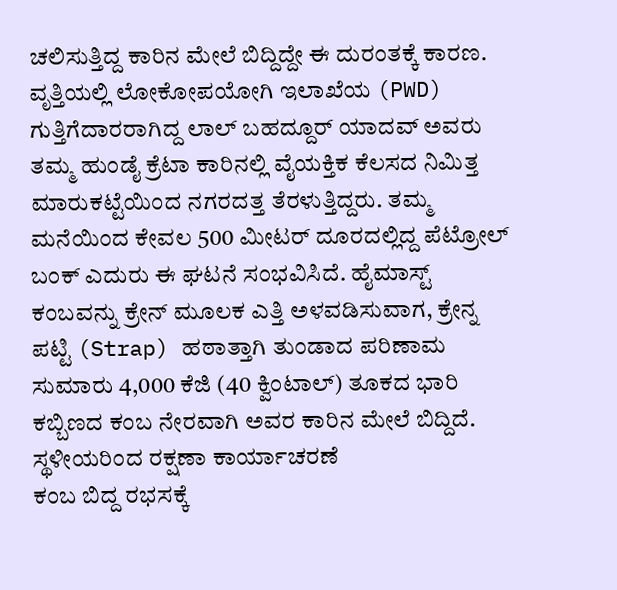ಚಲಿಸುತ್ತಿದ್ದ ಕಾರಿನ ಮೇಲೆ ಬಿದ್ದಿದ್ದೇ ಈ ದುರಂತಕ್ಕೆ ಕಾರಣ.
ವೃತ್ತಿಯಲ್ಲಿ ಲೋಕೋಪಯೋಗಿ ಇಲಾಖೆಯ (PWD) ಗುತ್ತಿಗೆದಾರರಾಗಿದ್ದ ಲಾಲ್ ಬಹದ್ದೂರ್ ಯಾದವ್ ಅವರು ತಮ್ಮ ಹುಂಡೈ ಕ್ರೆಟಾ ಕಾರಿನಲ್ಲಿ ವೈಯಕ್ತಿಕ ಕೆಲಸದ ನಿಮಿತ್ತ ಮಾರುಕಟ್ಟೆಯಿಂದ ನಗರದತ್ತ ತೆರಳುತ್ತಿದ್ದರು. ತಮ್ಮ ಮನೆಯಿಂದ ಕೇವಲ 500 ಮೀಟರ್ ದೂರದಲ್ಲಿದ್ದ ಪೆಟ್ರೋಲ್ ಬಂಕ್ ಎದುರು ಈ ಘಟನೆ ಸಂಭವಿಸಿದೆ. ಹೈಮಾಸ್ಟ್ ಕಂಬವನ್ನು ಕ್ರೇನ್ ಮೂಲಕ ಎತ್ತಿ ಅಳವಡಿಸುವಾಗ, ಕ್ರೇನ್ನ ಪಟ್ಟಿ (Strap) ಹಠಾತ್ತಾಗಿ ತುಂಡಾದ ಪರಿಣಾಮ ಸುಮಾರು 4,000 ಕೆಜಿ (40 ಕ್ವಿಂಟಾಲ್) ತೂಕದ ಭಾರಿ ಕಬ್ಬಿಣದ ಕಂಬ ನೇರವಾಗಿ ಅವರ ಕಾರಿನ ಮೇಲೆ ಬಿದ್ದಿದೆ.
ಸ್ಥಳೀಯರಿಂದ ರಕ್ಷಣಾ ಕಾರ್ಯಾಚರಣೆ
ಕಂಬ ಬಿದ್ದ ರಭಸಕ್ಕೆ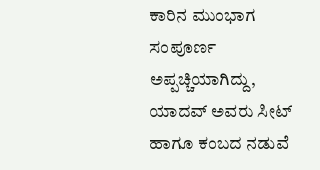ಕಾರಿನ ಮುಂಭಾಗ ಸಂಪೂರ್ಣ ಅಪ್ಪಚ್ಚಿಯಾಗಿದ್ದು, ಯಾದವ್ ಅವರು ಸೀಟ್ ಹಾಗೂ ಕಂಬದ ನಡುವೆ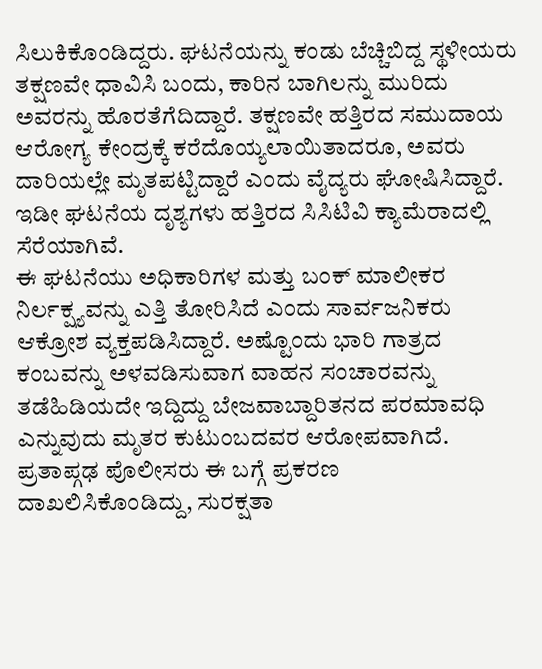ಸಿಲುಕಿಕೊಂಡಿದ್ದರು. ಘಟನೆಯನ್ನು ಕಂಡು ಬೆಚ್ಚಿಬಿದ್ದ ಸ್ಥಳೀಯರು ತಕ್ಷಣವೇ ಧಾವಿಸಿ ಬಂದು, ಕಾರಿನ ಬಾಗಿಲನ್ನು ಮುರಿದು ಅವರನ್ನು ಹೊರತೆಗೆದಿದ್ದಾರೆ. ತಕ್ಷಣವೇ ಹತ್ತಿರದ ಸಮುದಾಯ ಆರೋಗ್ಯ ಕೇಂದ್ರಕ್ಕೆ ಕರೆದೊಯ್ಯಲಾಯಿತಾದರೂ, ಅವರು ದಾರಿಯಲ್ಲೇ ಮೃತಪಟ್ಟಿದ್ದಾರೆ ಎಂದು ವೈದ್ಯರು ಘೋಷಿಸಿದ್ದಾರೆ. ಇಡೀ ಘಟನೆಯ ದೃಶ್ಯಗಳು ಹತ್ತಿರದ ಸಿಸಿಟಿವಿ ಕ್ಯಾಮೆರಾದಲ್ಲಿ ಸೆರೆಯಾಗಿವೆ.
ಈ ಘಟನೆಯು ಅಧಿಕಾರಿಗಳ ಮತ್ತು ಬಂಕ್ ಮಾಲೀಕರ ನಿರ್ಲಕ್ಷ್ಯವನ್ನು ಎತ್ತಿ ತೋರಿಸಿದೆ ಎಂದು ಸಾರ್ವಜನಿಕರು ಆಕ್ರೋಶ ವ್ಯಕ್ತಪಡಿಸಿದ್ದಾರೆ. ಅಷ್ಟೊಂದು ಭಾರಿ ಗಾತ್ರದ ಕಂಬವನ್ನು ಅಳವಡಿಸುವಾಗ ವಾಹನ ಸಂಚಾರವನ್ನು ತಡೆಹಿಡಿಯದೇ ಇದ್ದಿದ್ದು ಬೇಜವಾಬ್ದಾರಿತನದ ಪರಮಾವಧಿ ಎನ್ನುವುದು ಮೃತರ ಕುಟುಂಬದವರ ಆರೋಪವಾಗಿದೆ. ಪ್ರತಾಪ್ಗಢ ಪೊಲೀಸರು ಈ ಬಗ್ಗೆ ಪ್ರಕರಣ ದಾಖಲಿಸಿಕೊಂಡಿದ್ದು, ಸುರಕ್ಷತಾ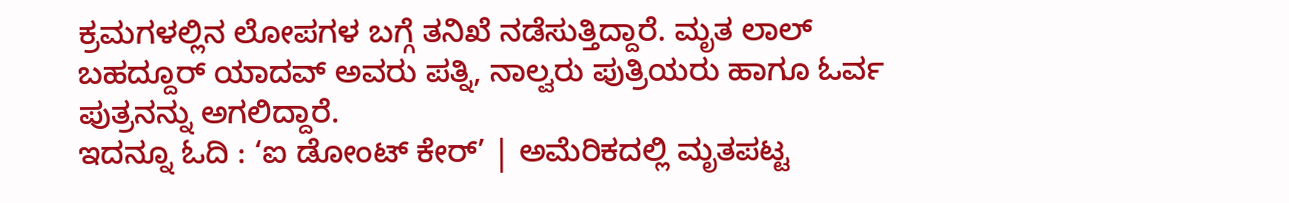ಕ್ರಮಗಳಲ್ಲಿನ ಲೋಪಗಳ ಬಗ್ಗೆ ತನಿಖೆ ನಡೆಸುತ್ತಿದ್ದಾರೆ. ಮೃತ ಲಾಲ್ ಬಹದ್ದೂರ್ ಯಾದವ್ ಅವರು ಪತ್ನಿ, ನಾಲ್ವರು ಪುತ್ರಿಯರು ಹಾಗೂ ಓರ್ವ ಪುತ್ರನನ್ನು ಅಗಲಿದ್ದಾರೆ.
ಇದನ್ನೂ ಓದಿ : ‘ಐ ಡೋಂಟ್ ಕೇರ್’ | ಅಮೆರಿಕದಲ್ಲಿ ಮೃತಪಟ್ಟ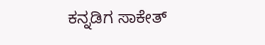ಕನ್ನಡಿಗ ಸಾಕೇತ್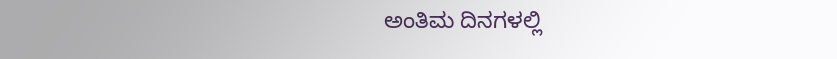ಅಂತಿಮ ದಿನಗಳಲ್ಲಿ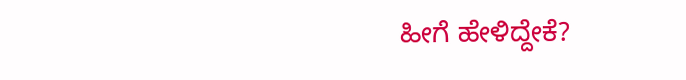ಹೀಗೆ ಹೇಳಿದ್ದೇಕೆ?